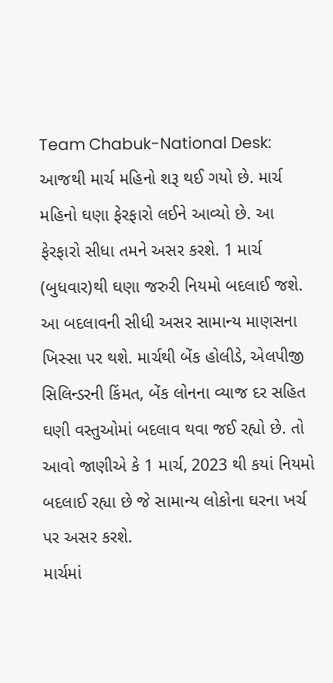Team Chabuk-National Desk: આજથી માર્ચ મહિનો શરૂ થઈ ગયો છે. માર્ચ મહિનો ઘણા ફેરફારો લઈને આવ્યો છે. આ ફેરફારો સીધા તમને અસર કરશે. 1 માર્ચ (બુધવાર)થી ઘણા જરુરી નિયમો બદલાઈ જશે. આ બદલાવની સીધી અસર સામાન્ય માણસના ખિસ્સા પર થશે. માર્ચથી બેંક હોલીડે, એલપીજી સિલિન્ડરની કિંમત, બેંક લોનના વ્યાજ દર સહિત ઘણી વસ્તુઓમાં બદલાવ થવા જઈ રહ્યો છે. તો આવો જાણીએ કે 1 માર્ચ, 2023 થી કયાં નિયમો બદલાઈ રહ્યા છે જે સામાન્ય લોકોના ઘરના ખર્ચ પર અસર કરશે.
માર્ચમાં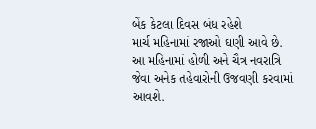બેંક કેટલા દિવસ બંધ રહેશે
માર્ચ મહિનામાં રજાઓ ઘણી આવે છે. આ મહિનામાં હોળી અને ચૈત્ર નવરાત્રિ જેવા અનેક તહેવારોની ઉજવણી કરવામાં આવશે.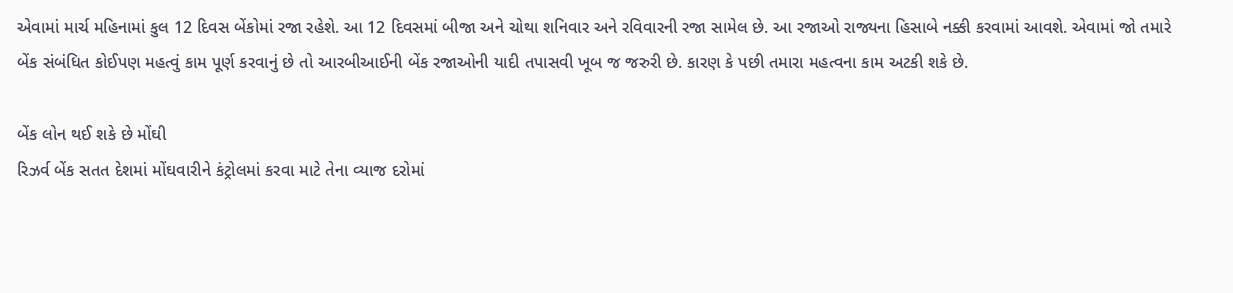એવામાં માર્ચ મહિનામાં કુલ 12 દિવસ બેંકોમાં રજા રહેશે. આ 12 દિવસમાં બીજા અને ચોથા શનિવાર અને રવિવારની રજા સામેલ છે. આ રજાઓ રાજ્યના હિસાબે નક્કી કરવામાં આવશે. એવામાં જો તમારે બેંક સંબંધિત કોઈપણ મહત્વું કામ પૂર્ણ કરવાનું છે તો આરબીઆઈની બેંક રજાઓની યાદી તપાસવી ખૂબ જ જરુરી છે. કારણ કે પછી તમારા મહત્વના કામ અટકી શકે છે.

બેંક લોન થઈ શકે છે મોંઘી
રિઝર્વ બેંક સતત દેશમાં મોંઘવારીને કંટ્રોલમાં કરવા માટે તેના વ્યાજ દરોમાં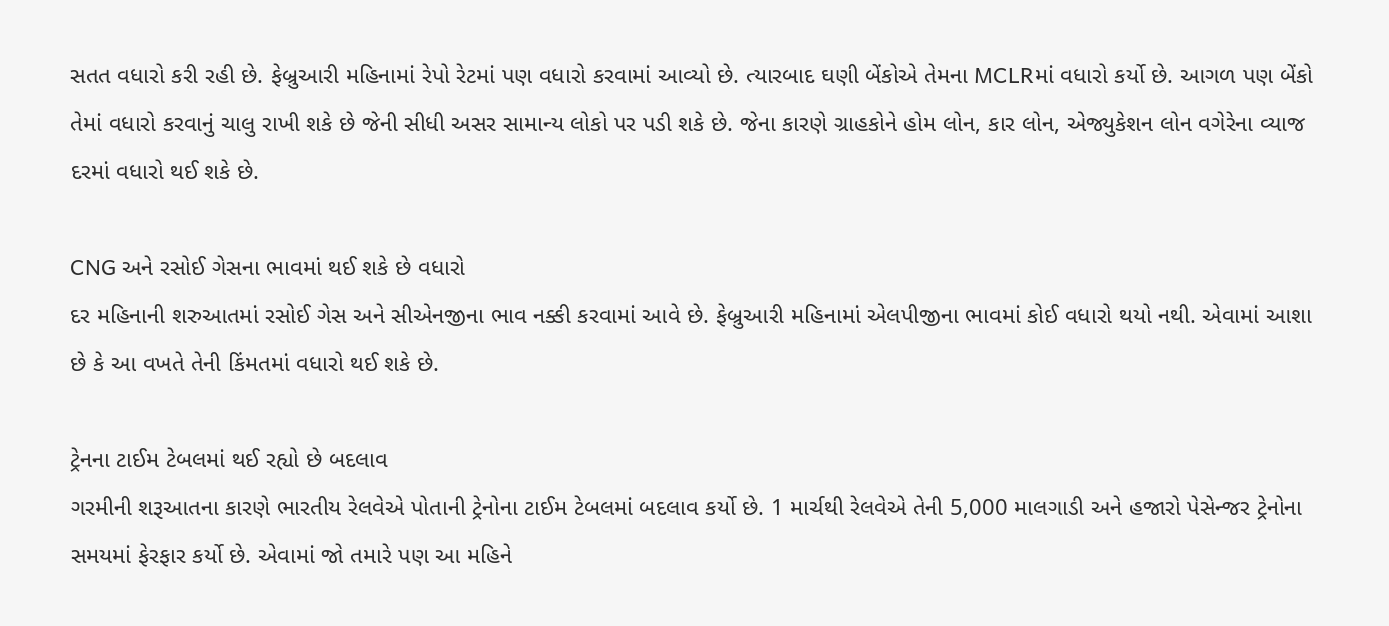સતત વધારો કરી રહી છે. ફેબ્રુઆરી મહિનામાં રેપો રેટમાં પણ વધારો કરવામાં આવ્યો છે. ત્યારબાદ ઘણી બેંકોએ તેમના MCLRમાં વધારો કર્યો છે. આગળ પણ બેંકો તેમાં વધારો કરવાનું ચાલુ રાખી શકે છે જેની સીધી અસર સામાન્ય લોકો પર પડી શકે છે. જેના કારણે ગ્રાહકોને હોમ લોન, કાર લોન, એજ્યુકેશન લોન વગેરેના વ્યાજ દરમાં વધારો થઈ શકે છે.

CNG અને રસોઈ ગેસના ભાવમાં થઈ શકે છે વધારો
દર મહિનાની શરુઆતમાં રસોઈ ગેસ અને સીએનજીના ભાવ નક્કી કરવામાં આવે છે. ફેબ્રુઆરી મહિનામાં એલપીજીના ભાવમાં કોઈ વધારો થયો નથી. એવામાં આશા છે કે આ વખતે તેની કિંમતમાં વધારો થઈ શકે છે.

ટ્રેનના ટાઈમ ટેબલમાં થઈ રહ્યો છે બદલાવ
ગરમીની શરૂઆતના કારણે ભારતીય રેલવેએ પોતાની ટ્રેનોના ટાઈમ ટેબલમાં બદલાવ કર્યો છે. 1 માર્ચથી રેલવેએ તેની 5,000 માલગાડી અને હજારો પેસેન્જર ટ્રેનોના સમયમાં ફેરફાર કર્યો છે. એવામાં જો તમારે પણ આ મહિને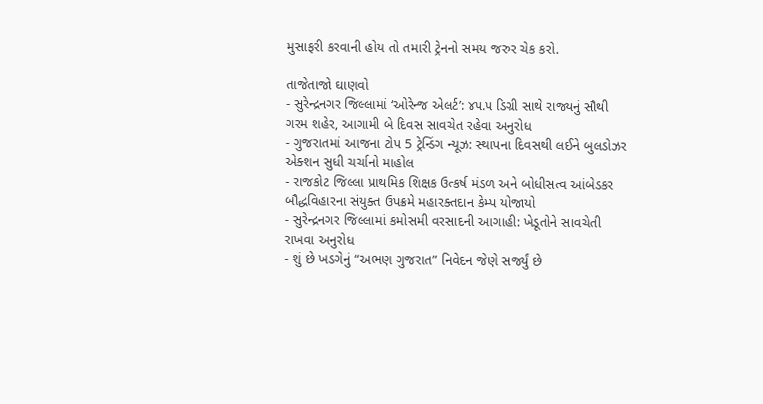મુસાફરી કરવાની હોય તો તમારી ટ્રેનનો સમય જરુર ચેક કરો.

તાજેતાજો ઘાણવો
- સુરેન્દ્રનગર જિલ્લામાં ‘ઓરેન્જ એલર્ટ’: ૪૫.૫ ડિગ્રી સાથે રાજ્યનું સૌથી ગરમ શહેર, આગામી બે દિવસ સાવચેત રહેવા અનુરોધ
- ગુજરાતમાં આજના ટોપ 5 ટ્રેન્ડિંગ ન્યૂઝ: સ્થાપના દિવસથી લઈને બુલડોઝર એક્શન સુધી ચર્ચાનો માહોલ
- રાજકોટ જિલ્લા પ્રાથમિક શિક્ષક ઉત્કર્ષ મંડળ અને બોધીસત્વ આંબેડકર બૌદ્ધવિહારના સંયુક્ત ઉપક્રમે મહારક્તદાન કેમ્પ યોજાયો
- સુરેન્દ્રનગર જિલ્લામાં કમોસમી વરસાદની આગાહી: ખેડૂતોને સાવચેતી રાખવા અનુરોધ
- શું છે ખડગેનું “અભણ ગુજરાત” નિવેદન જેણે સર્જ્યું છે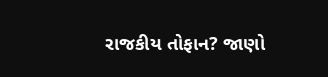રાજકીય તોફાન? જાણો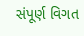સંપૂર્ણ વિગત